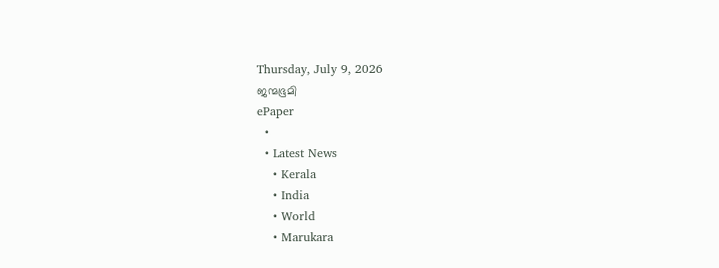Thursday, July 9, 2026
ജന്മഭൂമി
ePaper
  •
  • Latest News
    • Kerala
    • India
    • World
    • Marukara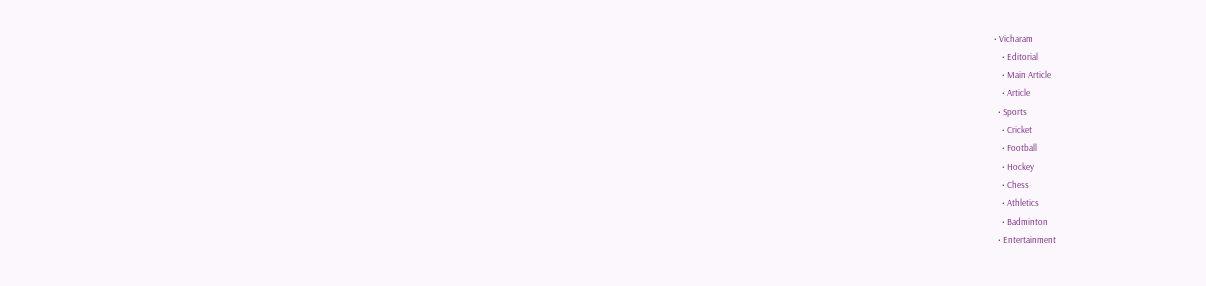• Vicharam
    • Editorial
    • Main Article
    • Article
  • Sports
    • Cricket
    • Football
    • Hockey
    • Chess
    • Athletics
    • Badminton
  • Entertainment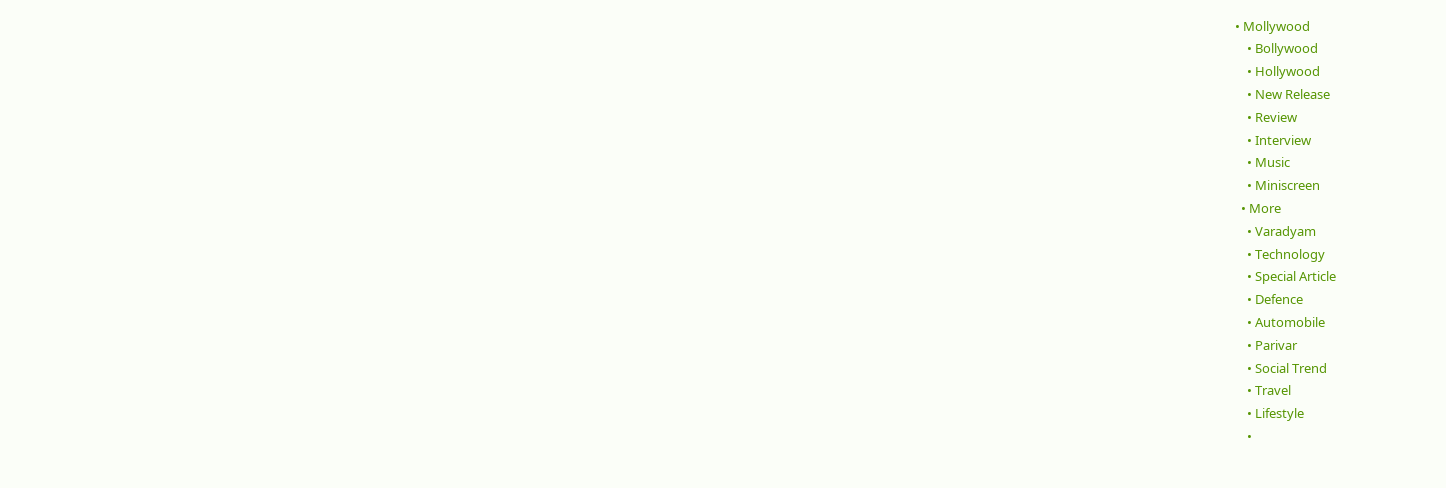• Mollywood
    • Bollywood
    • Hollywood
    • New Release
    • Review
    • Interview
    • Music
    • Miniscreen
  • More
    • Varadyam
    • Technology
    • Special Article
    • Defence
    • Automobile
    • Parivar
    • Social Trend
    • Travel
    • Lifestyle
    •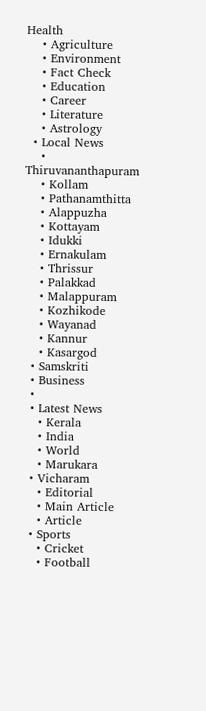Health
    • Agriculture
    • Environment
    • Fact Check
    • Education
    • Career
    • Literature
    • Astrology
  • Local News
    • Thiruvananthapuram
    • Kollam
    • Pathanamthitta
    • Alappuzha
    • Kottayam
    • Idukki
    • Ernakulam
    • Thrissur
    • Palakkad
    • Malappuram
    • Kozhikode
    • Wayanad
    • Kannur
    • Kasargod
  • Samskriti
  • Business
  •
  • Latest News
    • Kerala
    • India
    • World
    • Marukara
  • Vicharam
    • Editorial
    • Main Article
    • Article
  • Sports
    • Cricket
    • Football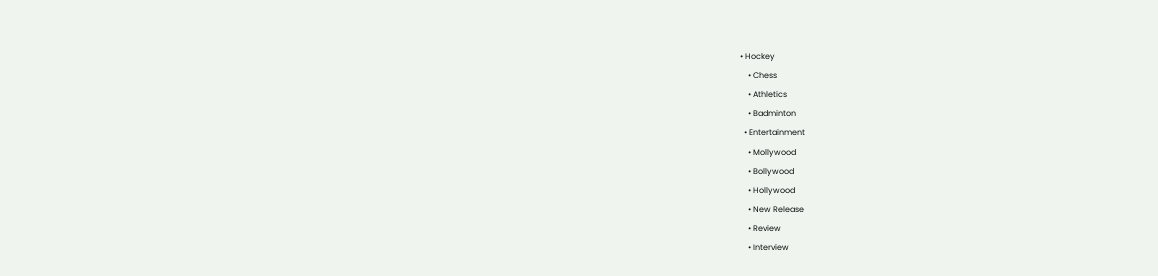• Hockey
    • Chess
    • Athletics
    • Badminton
  • Entertainment
    • Mollywood
    • Bollywood
    • Hollywood
    • New Release
    • Review
    • Interview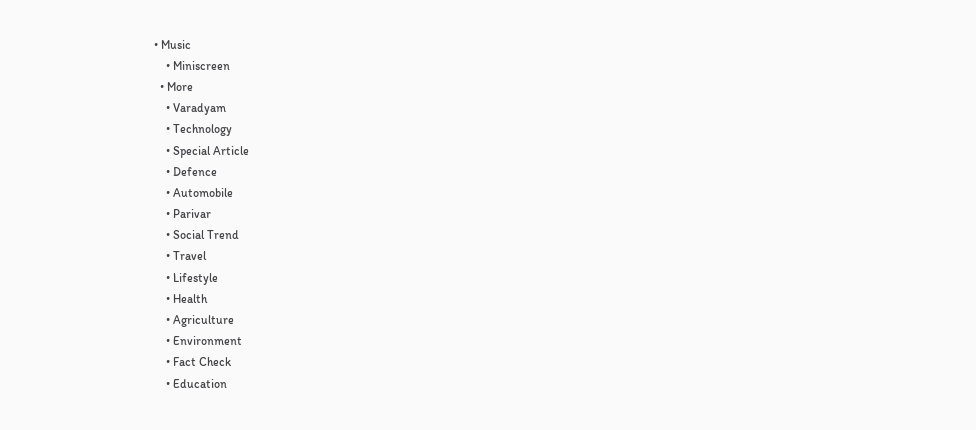• Music
    • Miniscreen
  • More
    • Varadyam
    • Technology
    • Special Article
    • Defence
    • Automobile
    • Parivar
    • Social Trend
    • Travel
    • Lifestyle
    • Health
    • Agriculture
    • Environment
    • Fact Check
    • Education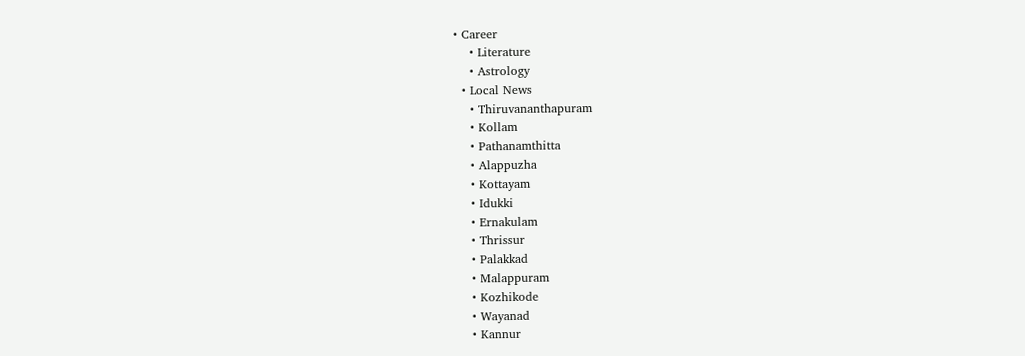• Career
    • Literature
    • Astrology
  • Local News
    • Thiruvananthapuram
    • Kollam
    • Pathanamthitta
    • Alappuzha
    • Kottayam
    • Idukki
    • Ernakulam
    • Thrissur
    • Palakkad
    • Malappuram
    • Kozhikode
    • Wayanad
    • Kannur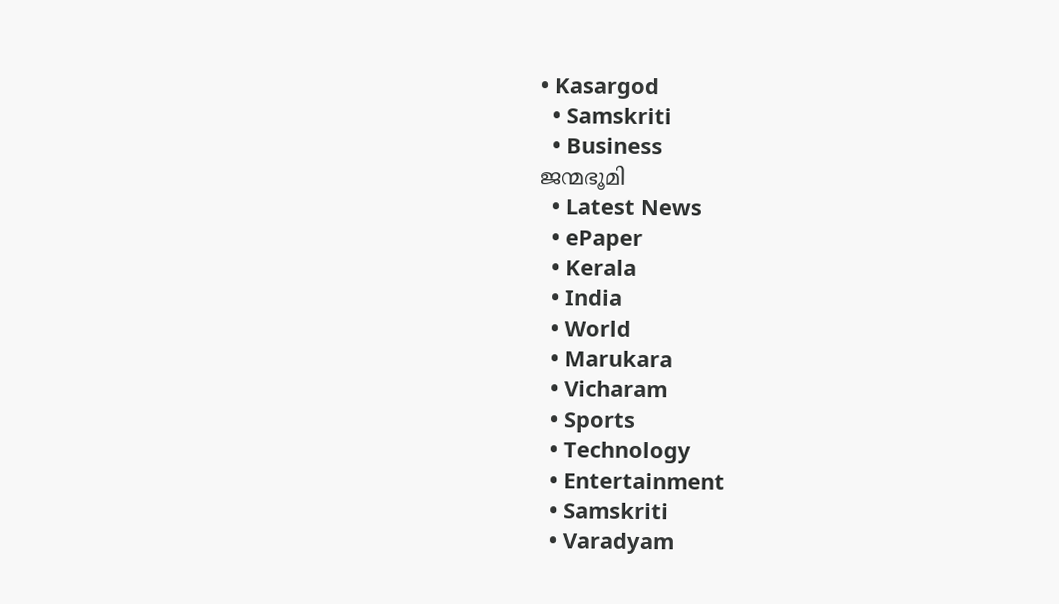• Kasargod
  • Samskriti
  • Business
ജന്മഭൂമി
  • Latest News
  • ePaper
  • Kerala
  • India
  • World
  • Marukara
  • Vicharam
  • Sports
  • Technology
  • Entertainment
  • Samskriti
  • Varadyam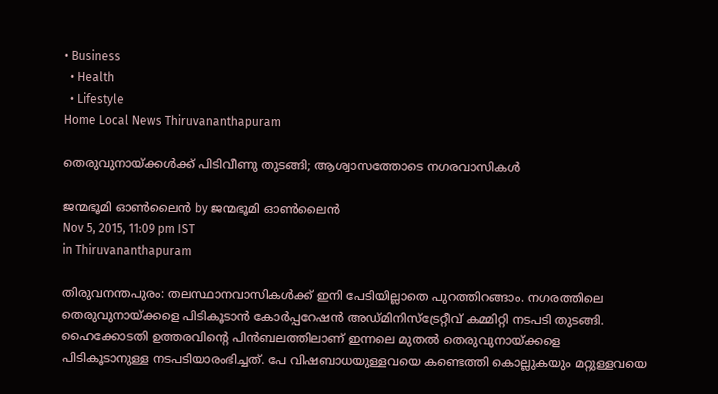• Business
  • Health
  • Lifestyle
Home Local News Thiruvananthapuram

തെരുവുനായ്‌ക്കള്‍ക്ക് പിടിവീണു തുടങ്ങി; ആശ്വാസത്തോടെ നഗരവാസികള്‍

ജന്മഭൂമി ഓണ്‍ലൈന്‍ by ജന്മഭൂമി ഓണ്‍ലൈന്‍
Nov 5, 2015, 11:09 pm IST
in Thiruvananthapuram

തിരുവനന്തപുരം: തലസ്ഥാനവാസികള്‍ക്ക് ഇനി പേടിയില്ലാതെ പുറത്തിറങ്ങാം. നഗരത്തിലെ തെരുവുനായ്‌ക്കളെ പിടികൂടാന്‍ കോര്‍പ്പറേഷന്‍ അഡ്മിനിസ്‌ട്രേറ്റീവ് കമ്മിറ്റി നടപടി തുടങ്ങി. ഹൈക്കോടതി ഉത്തരവിന്റെ പിന്‍ബലത്തിലാണ് ഇന്നലെ മുതല്‍ തെരുവുനായ്‌ക്കളെ പിടികൂടാനുള്ള നടപടിയാരംഭിച്ചത്. പേ വിഷബാധയുള്ളവയെ കണ്ടെത്തി കൊല്ലുകയും മറ്റുള്ളവയെ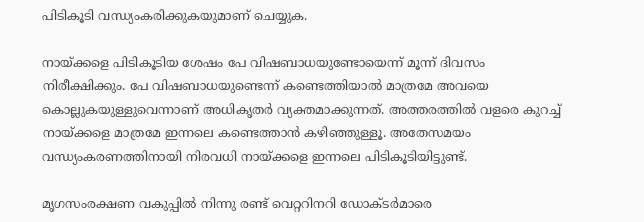പിടികൂടി വന്ധ്യംകരിക്കുകയുമാണ് ചെയ്യുക.

നായ്‌ക്കളെ പിടികൂടിയ ശേഷം പേ വിഷബാധയുണ്ടോയെന്ന് മൂന്ന് ദിവസം നിരീക്ഷിക്കും. പേ വിഷബാധയുണ്ടെന്ന് കണ്ടെത്തിയാല്‍ മാത്രമേ അവയെ കൊല്ലുകയുള്ളുവെന്നാണ് അധികൃതര്‍ വ്യക്തമാക്കുന്നത്. അത്തരത്തില്‍ വളരെ കുറച്ച് നായ്‌ക്കളെ മാത്രമേ ഇന്നലെ കണ്ടെത്താന്‍ കഴിഞ്ഞുള്ളൂ. അതേസമയം വന്ധ്യംകരണത്തിനായി നിരവധി നായ്‌ക്കളെ ഇന്നലെ പിടികൂടിയിട്ടുണ്ട്.

മൃഗസംരക്ഷണ വകുപ്പില്‍ നിന്നു രണ്ട് വെറ്ററിനറി ഡോക്ടര്‍മാരെ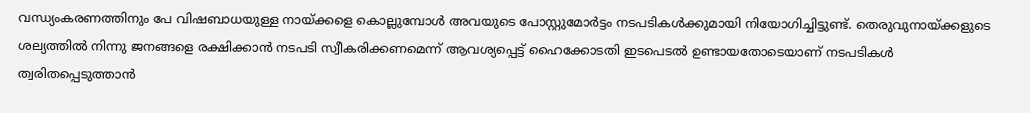വന്ധ്യംകരണത്തിനും പേ വിഷബാധയുള്ള നായ്‌ക്കളെ കൊല്ലുമ്പോള്‍ അവയുടെ പോസ്റ്റുമോര്‍ട്ടം നടപടികള്‍ക്കുമായി നിയോഗിച്ചിട്ടുണ്ട്. തെരുവുനായ്‌ക്കളുടെ ശല്യത്തില്‍ നിന്നു ജനങ്ങളെ രക്ഷിക്കാന്‍ നടപടി സ്വീകരിക്കണമെന്ന് ആവശ്യപ്പെട്ട് ഹൈക്കോടതി ഇടപെടല്‍ ഉണ്ടായതോടെയാണ് നടപടികള്‍ ത്വരിതപ്പെടുത്താന്‍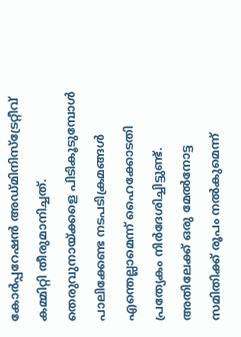കോര്‍പ്പറേഷന്‍ അഡ്മിനിസ്‌ട്രേറ്റീവ് കമ്മിറ്റി തീരുമാനിച്ചത്. തെരുവുനായ്‌ക്കളെ പിടികൂടുമ്പോള്‍ പാലിക്കേണ്ട നടപടിക്രമങ്ങള്‍ എന്തെല്ലാമെന്ന് ഹൈക്കോടതി പ്രത്യേകം നിര്‍ദേശിച്ചിട്ടുണ്ട്. അതിലേക്ക് ഒരു മേല്‍നോട്ട സമിതിക്ക് രൂപം നല്‍കുമെന്ന്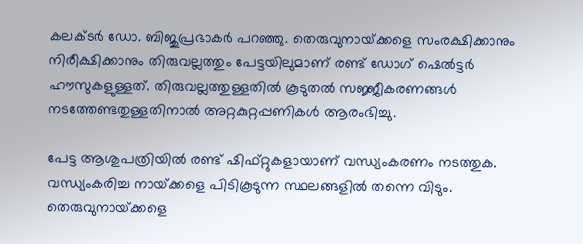കലക്ടര്‍ ഡോ. ബിജുപ്രഭാകര്‍ പറഞ്ഞു. തെരുവുനായ്‌ക്കളെ സംരക്ഷിക്കാനും നിരീക്ഷിക്കാനും തിരുവല്ലത്തും പേട്ടയിലുമാണ് രണ്ട് ഡോഗ് ഷെല്‍ട്ടര്‍ ഹൗസുകളുള്ളത്. തിരുവല്ലത്തുള്ളതില്‍ കൂടുതല്‍ സജ്ജീകരണങ്ങള്‍ നടത്തേണ്ടതുള്ളതിനാല്‍ അറ്റകുറ്റപ്പണികള്‍ ആരംഭിച്ചു.

പേട്ട ആശുപത്രിയില്‍ രണ്ട് ഷിഫ്റ്റുകളായാണ് വന്ധ്യംകരണം നടത്തുക. വന്ധ്യംകരിച്ച നായ്‌ക്കളെ പിടികൂടുന്ന സ്ഥലങ്ങളില്‍ തന്നെ വിടും. തെരുവുനായ്‌ക്കളെ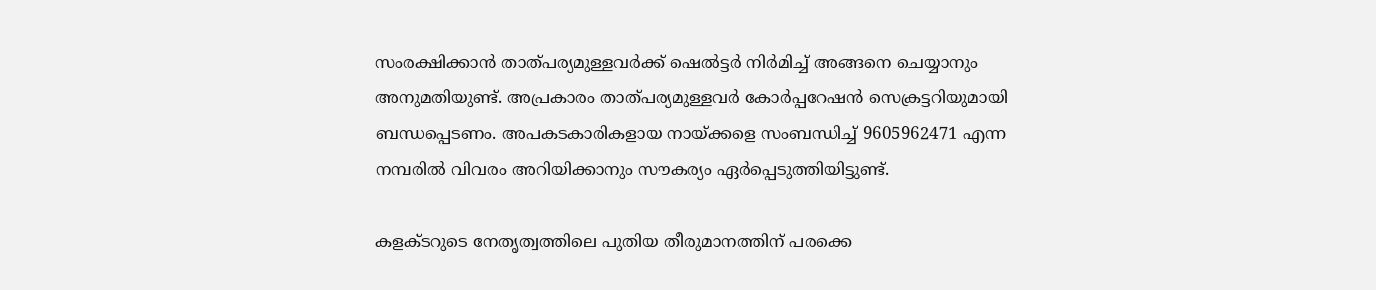സംരക്ഷിക്കാന്‍ താത്പര്യമുള്ളവര്‍ക്ക് ഷെല്‍ട്ടര്‍ നിര്‍മിച്ച് അങ്ങനെ ചെയ്യാനും അനുമതിയുണ്ട്. അപ്രകാരം താത്പര്യമുള്ളവര്‍ കോര്‍പ്പറേഷന്‍ സെക്രട്ടറിയുമായി ബന്ധപ്പെടണം. അപകടകാരികളായ നായ്‌ക്കളെ സംബന്ധിച്ച് 9605962471 എന്ന നമ്പരില്‍ വിവരം അറിയിക്കാനും സൗകര്യം ഏര്‍പ്പെടുത്തിയിട്ടുണ്ട്.

കളക്ടറുടെ നേതൃത്വത്തിലെ പുതിയ തീരുമാനത്തിന് പരക്കെ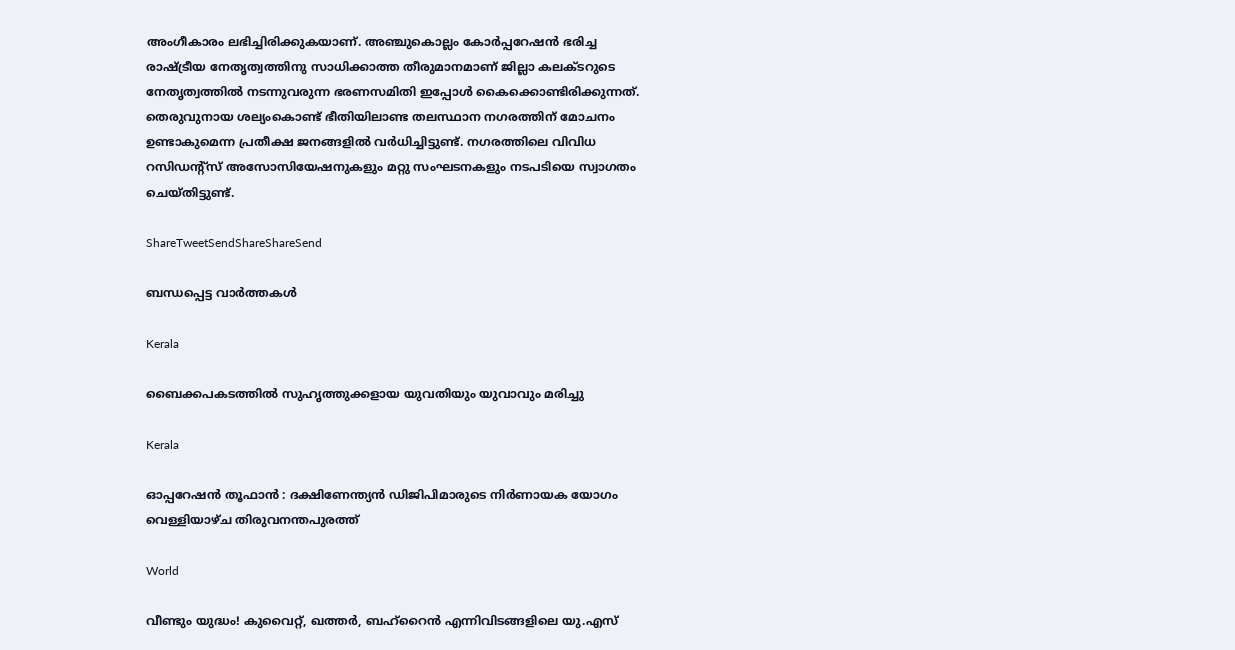അംഗീകാരം ലഭിച്ചിരിക്കുകയാണ്. അഞ്ചുകൊല്ലം കോര്‍പ്പറേഷന്‍ ഭരിച്ച രാഷ്‌ട്രീയ നേതൃത്വത്തിനു സാധിക്കാത്ത തീരുമാനമാണ് ജില്ലാ കലക്ടറുടെ നേതൃത്വത്തില്‍ നടന്നുവരുന്ന ഭരണസമിതി ഇപ്പോള്‍ കൈക്കൊണ്ടിരിക്കുന്നത്. തെരുവുനായ ശല്യംകൊണ്ട് ഭീതിയിലാണ്ട തലസ്ഥാന നഗരത്തിന് മോചനം ഉണ്ടാകുമെന്ന പ്രതീക്ഷ ജനങ്ങളില്‍ വര്‍ധിച്ചിട്ടുണ്ട്. നഗരത്തിലെ വിവിധ റസിഡന്റ്‌സ് അസോസിയേഷനുകളും മറ്റു സംഘടനകളും നടപടിയെ സ്വാഗതം ചെയ്തിട്ടുണ്ട്.

ShareTweetSendShareShareSend

ബന്ധപ്പെട്ട വാര്‍ത്തകള്‍

Kerala

ബൈക്കപകടത്തില്‍ സുഹൃത്തുക്കളായ യുവതിയും യുവാവും മരിച്ചു

Kerala

ഓപ്പറേഷന്‍ തൂഫാന്‍ : ദക്ഷിണേന്ത്യന്‍ ഡിജിപിമാരുടെ നിര്‍ണായക യോഗം വെള്ളിയാഴ്ച തിരുവനന്തപുരത്ത്

World

വീണ്ടും യുദ്ധം! കുവൈറ്റ്, ഖത്തര്‍, ബഹ്റൈന്‍ എന്നിവിടങ്ങളിലെ യു.എസ്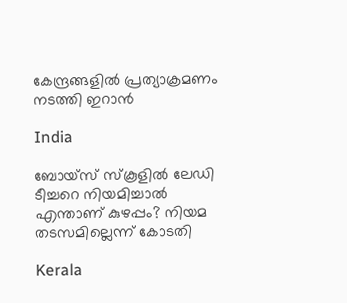കേന്ദ്രങ്ങളില്‍ പ്രത്യാക്രമണം നടത്തി ഇറാന്‍

India

ബോയ്‌സ് സ്‌കൂളില്‍ ലേഡി ടീച്ചറെ നിയമിച്ചാല്‍ എന്താണ് കുഴപ്പം? നിയമ തടസമില്ലെന്ന് കോടതി

Kerala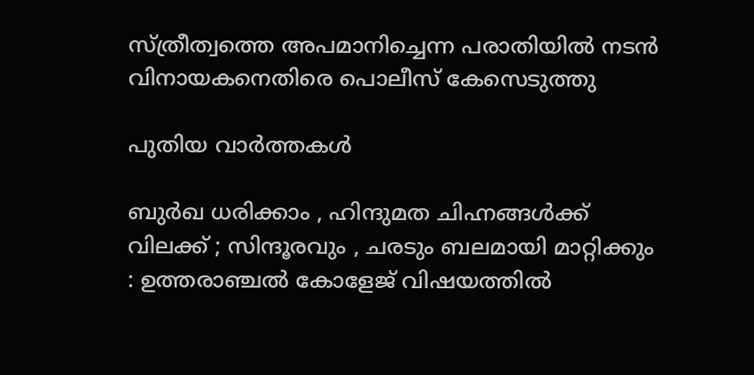സ്ത്രീത്വത്തെ അപമാനിച്ചെന്ന പരാതിയില്‍ നടന്‍ വിനായകനെതിരെ പൊലീസ് കേസെടുത്തു

പുതിയ വാര്‍ത്തകള്‍

ബുർഖ ധരിക്കാം , ഹിന്ദുമത ചിഹ്നങ്ങൾക്ക് വിലക്ക് ; സിന്ദൂരവും , ചരടും ബലമായി മാറ്റിക്കും : ഉത്തരാഞ്ചൽ കോളേജ് വിഷയത്തിൽ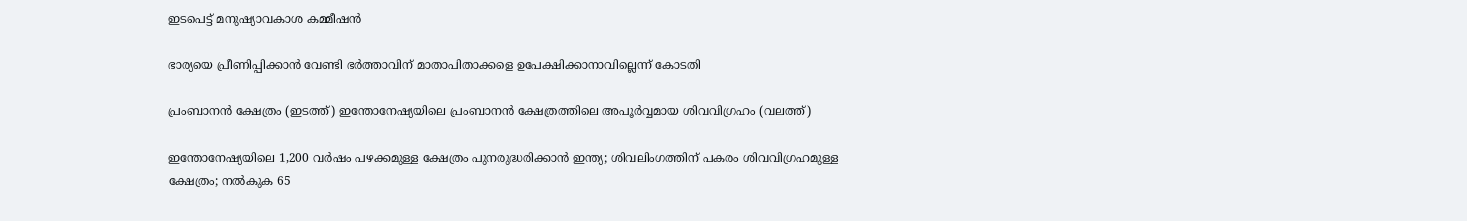ഇടപെട്ട് മനുഷ്യാവകാശ കമ്മീഷൻ

ഭാര്യയെ പ്രീണിപ്പിക്കാന്‍ വേണ്ടി ഭര്‍ത്താവിന് മാതാപിതാക്കളെ ഉപേക്ഷിക്കാനാവില്ലെന്ന് കോടതി

പ്രംബാനന്‍ ക്ഷേത്രം (ഇടത്ത്) ഇന്തോനേഷ്യയിലെ പ്രംബാനന്‍ ക്ഷേത്രത്തിലെ അപൂര്‍വ്വമായ ശിവവിഗ്രഹം (വലത്ത്)

ഇന്തോനേഷ്യയിലെ 1,200 വര്‍ഷം പഴക്കമുള്ള ക്ഷേത്രം പുനരുദ്ധരിക്കാന്‍ ഇന്ത്യ; ശിവലിംഗത്തിന് പകരം ശിവവിഗ്രഹമുള്ള ക്ഷേത്രം; നല്‍കുക 65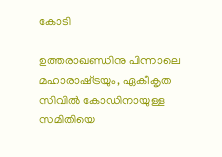കോടി

ഉത്തരാഖണ്ഡിനു പിന്നാലെ മഹാരാഷ്‌ട്രയും, ഏകീകൃത സിവില്‍ കോഡിനായുള്ള സമിതിയെ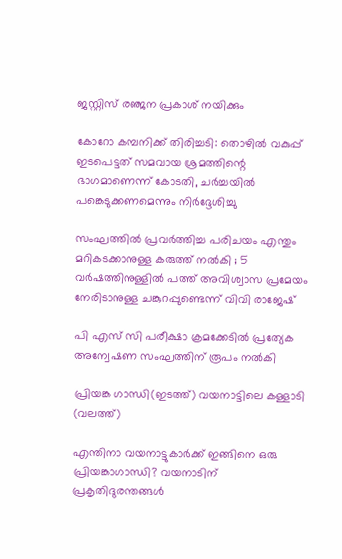ജസ്റ്റിസ് രഞ്ജന പ്രകാശ് നയിക്കും

കോറോ കമ്പനിക്ക് തിരിച്ചടി: തൊഴില്‍ വകുപ്പ് ഇടപെട്ടത് സമവായ ശ്രമത്തിന്റെ ഭാഗമാണെന്ന് കോടതി, ചര്‍ച്ചയില്‍ പങ്കെടുക്കണമെന്നും നിര്‍ദ്ദേശിച്ചു

സംഘത്തിൽ പ്രവർത്തിച്ച പരിചയം എന്തും മറികടക്കാനുള്ള കരുത്ത് നൽകി ; 5 വർഷത്തിനുള്ളിൽ പത്ത് അവിശ്വാസ പ്രമേയം നേരിടാനുള്ള ചങ്കുറപ്പുണ്ടെന്ന് വിവി രാജേഷ്

പി എസ് സി പരീക്ഷാ ക്രമക്കേടില്‍ പ്രത്യേക അന്വേഷണ സംഘത്തിന് രൂപം നല്‍കി

പ്രിയങ്ക ഗാന്ധി(ഇടത്ത്) വയനാട്ടിലെ കള്ളാടി (വലത്ത്)

എന്തിനാ വയനാട്ടുകാര്‍ക്ക് ഇങ്ങിനെ ഒരു പ്രിയങ്കാഗാന്ധി? വയനാടിന് പ്രകൃതിദുരന്തങ്ങള്‍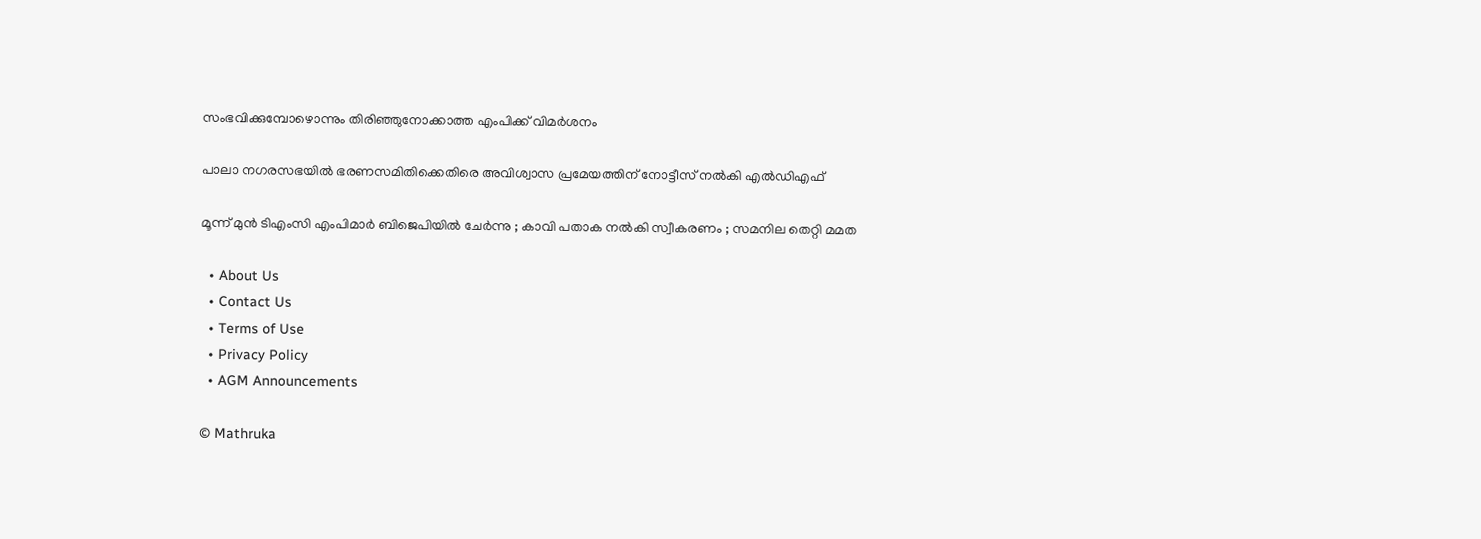സംഭവിക്കുമ്പോഴൊന്നും തിരിഞ്ഞുനോക്കാത്ത എംപിക്ക് വിമര്‍ശനം

പാലാ നഗരസഭയില്‍ ഭരണസമിതിക്കെതിരെ അവിശ്വാസ പ്രമേയത്തിന് നോട്ടീസ് നല്‍കി എല്‍ഡിഎഫ്

മൂന്ന് മുൻ ടിഎംസി എംപിമാർ ബിജെപിയിൽ ചേർന്നു ; കാവി പതാക നൽകി സ്വീകരണം ; സമനില തെറ്റി മമത

  • About Us
  • Contact Us
  • Terms of Use
  • Privacy Policy
  • AGM Announcements

© Mathruka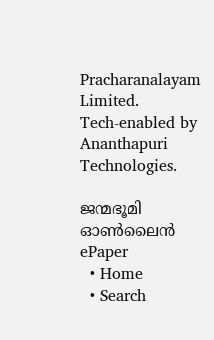Pracharanalayam Limited.
Tech-enabled by Ananthapuri Technologies.

ജന്മഭൂമി ഓണ്‍ലൈന്‍
ePaper
  • Home
  • Search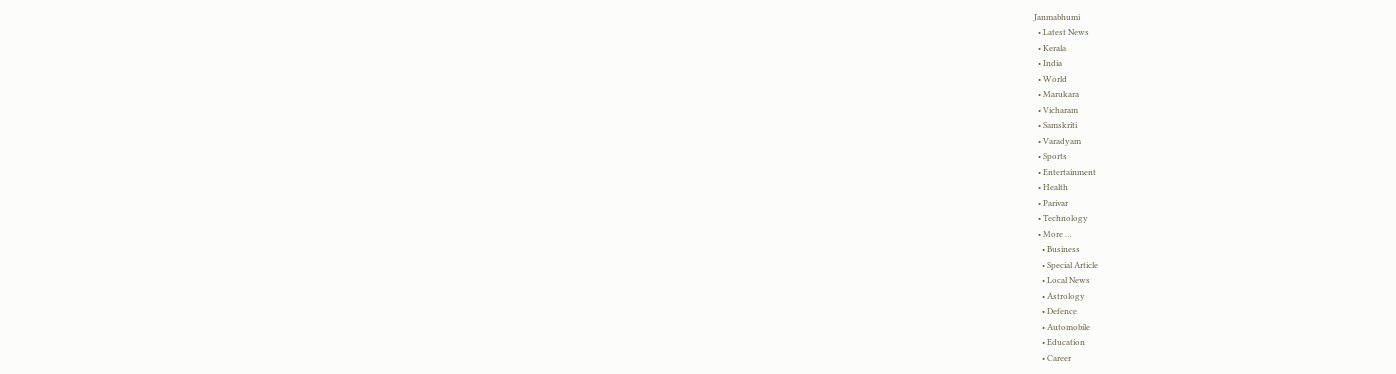Janmabhumi
  • Latest News
  • Kerala
  • India
  • World
  • Marukara
  • Vicharam
  • Samskriti
  • Varadyam
  • Sports
  • Entertainment
  • Health
  • Parivar
  • Technology
  • More …
    • Business
    • Special Article
    • Local News
    • Astrology
    • Defence
    • Automobile
    • Education
    • Career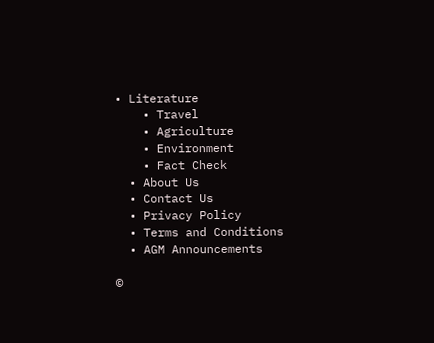• Literature
    • Travel
    • Agriculture
    • Environment
    • Fact Check
  • About Us
  • Contact Us
  • Privacy Policy
  • Terms and Conditions
  • AGM Announcements

©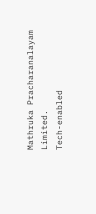Mathruka Pracharanalayam Limited.
Tech-enabled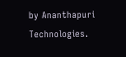by Ananthapuri Technologies.